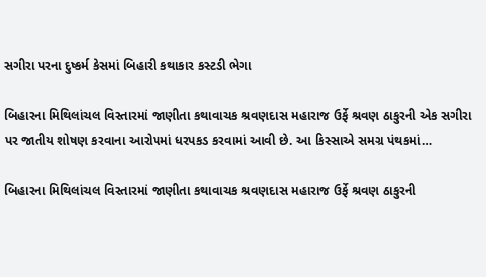સગીરા પરના દુષ્કર્મ કેસમાં બિહારી કથાકાર કસ્ટડી ભેગા

બિહારના મિથિલાંચલ વિસ્તારમાં જાણીતા કથાવાચક શ્રવણદાસ મહારાજ ઉર્ફે શ્રવણ ઠાકુરની એક સગીરા પર જાતીય શોષણ કરવાના આરોપમાં ધરપકડ કરવામાં આવી છે. આ કિસ્સાએ સમગ્ર પંથકમાં…

બિહારના મિથિલાંચલ વિસ્તારમાં જાણીતા કથાવાચક શ્રવણદાસ મહારાજ ઉર્ફે શ્રવણ ઠાકુરની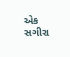એક સગીરા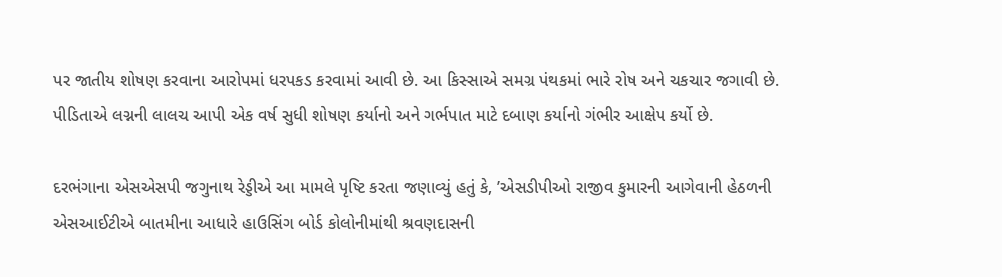પર જાતીય શોષણ કરવાના આરોપમાં ધરપકડ કરવામાં આવી છે. આ કિસ્સાએ સમગ્ર પંથકમાં ભારે રોષ અને ચકચાર જગાવી છે. પીડિતાએ લગ્નની લાલચ આપી એક વર્ષ સુધી શોષણ કર્યાનો અને ગર્ભપાત માટે દબાણ કર્યાનો ગંભીર આક્ષેપ કર્યો છે.

દરભંગાના એસએસપી જગુનાથ રેડ્ડીએ આ મામલે પૃષ્ટિ કરતા જણાવ્યું હતું કે, ’એસડીપીઓ રાજીવ કુમારની આગેવાની હેઠળની એસઆઈટીએ બાતમીના આધારે હાઉસિંગ બોર્ડ કોલોનીમાંથી શ્રવણદાસની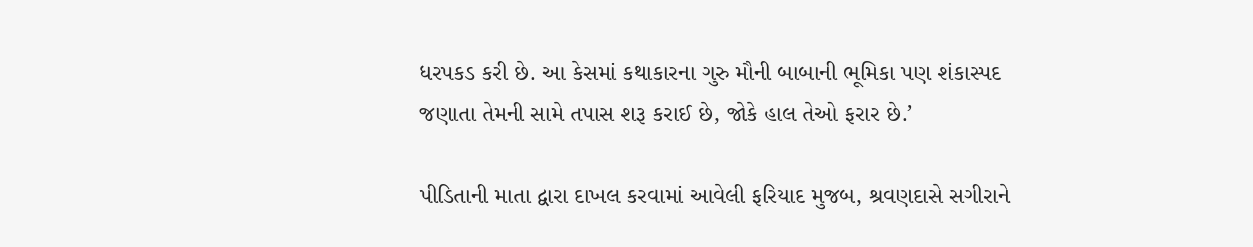ધરપકડ કરી છે. આ કેસમાં કથાકારના ગુરુ મૌની બાબાની ભૂમિકા પણ શંકાસ્પદ જણાતા તેમની સામે તપાસ શરૂ કરાઈ છે, જોકે હાલ તેઓ ફરાર છે.’

પીડિતાની માતા દ્વારા દાખલ કરવામાં આવેલી ફરિયાદ મુજબ, શ્રવણદાસે સગીરાને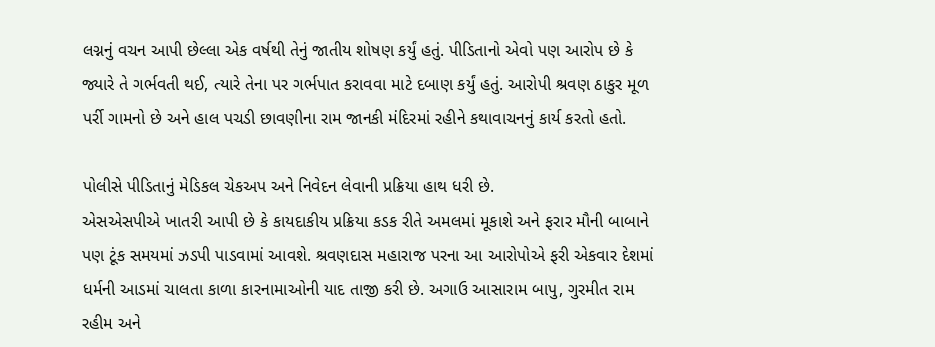લગ્નનું વચન આપી છેલ્લા એક વર્ષથી તેનું જાતીય શોષણ કર્યું હતું. પીડિતાનો એવો પણ આરોપ છે કે જ્યારે તે ગર્ભવતી થઈ, ત્યારે તેના પર ગર્ભપાત કરાવવા માટે દબાણ કર્યું હતું. આરોપી શ્રવણ ઠાકુર મૂળ પર્રી ગામનો છે અને હાલ પચડી છાવણીના રામ જાનકી મંદિરમાં રહીને કથાવાચનનું કાર્ય કરતો હતો.

પોલીસે પીડિતાનું મેડિકલ ચેકઅપ અને નિવેદન લેવાની પ્રક્રિયા હાથ ધરી છે.
એસએસપીએ ખાતરી આપી છે કે કાયદાકીય પ્રક્રિયા કડક રીતે અમલમાં મૂકાશે અને ફરાર મૌની બાબાને પણ ટૂંક સમયમાં ઝડપી પાડવામાં આવશે. શ્રવણદાસ મહારાજ પરના આ આરોપોએ ફરી એકવાર દેશમાં ધર્મની આડમાં ચાલતા કાળા કારનામાઓની યાદ તાજી કરી છે. અગાઉ આસારામ બાપુ, ગુરમીત રામ રહીમ અને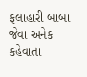ફલાહારી બાબા જેવા અનેક કહેવાતા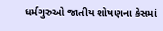ધર્મગુરુઓ જાતીય શોષણના કેસમાં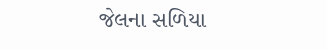જેલના સળિયા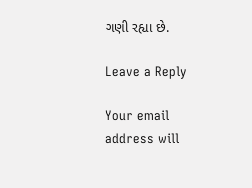ગણી રહ્યા છે.

Leave a Reply

Your email address will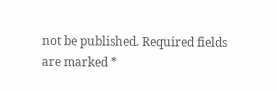not be published. Required fields are marked *